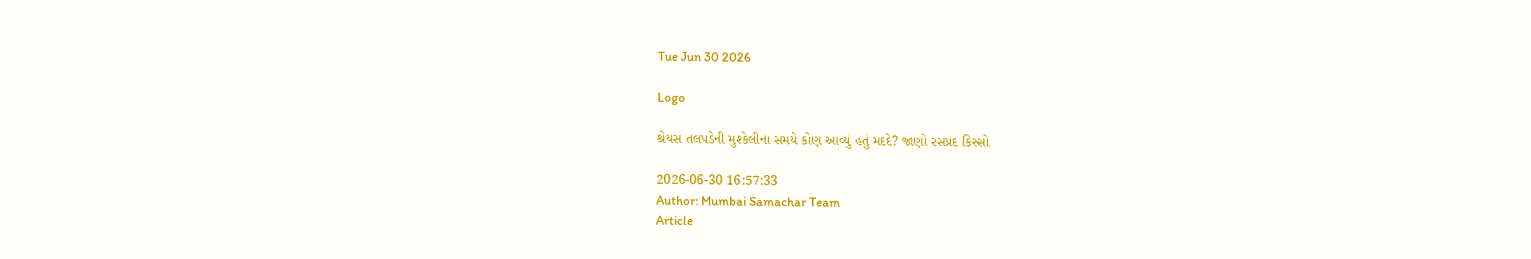Tue Jun 30 2026

Logo

શ્રેયસ તલપડેની મુશ્કેલીના સમયે કોણ આવ્યું હતું મદદે? જાણો રસપ્રદ કિસ્સો

2026-06-30 16:57:33
Author: Mumbai Samachar Team
Article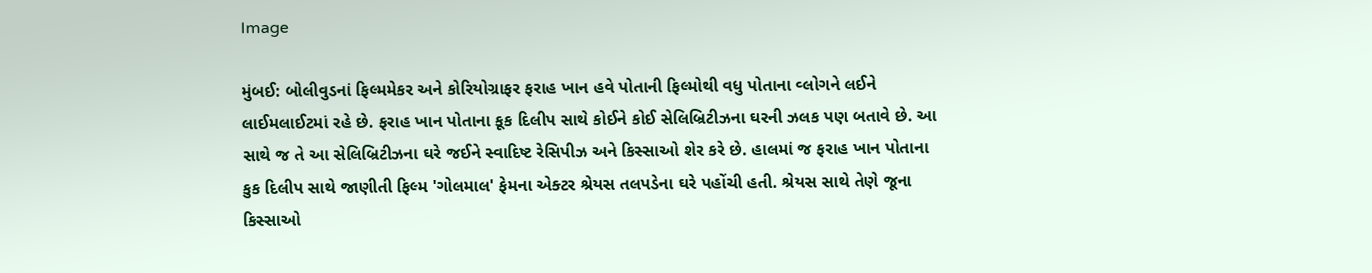Image

મુંબઈ: બોલીવુડનાં ફિલ્મમેકર અને કોરિયોગ્રાફર ફરાહ ખાન હવે પોતાની ફિલ્મોથી વધુ પોતાના વ્લોગને લઈને લાઈમલાઈટમાં રહે છે. ફરાહ ખાન પોતાના કૂક દિલીપ સાથે કોઈને કોઈ સેલિબ્રિટીઝના ઘરની ઝલક પણ બતાવે છે. આ સાથે જ તે આ સેલિબ્રિટીઝના ઘરે જઈને સ્વાદિષ્ટ રેસિપીઝ અને કિસ્સાઓ શેર કરે છે. હાલમાં જ ફરાહ ખાન પોતાના કુક દિલીપ સાથે જાણીતી ફિલ્મ 'ગોલમાલ' ફેમના એક્ટર શ્રેયસ તલપડેના ઘરે પહોંચી હતી. શ્રેયસ સાથે તેણે જૂના કિસ્સાઓ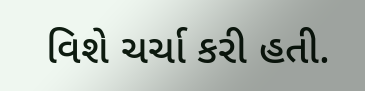વિશે ચર્ચા કરી હતી.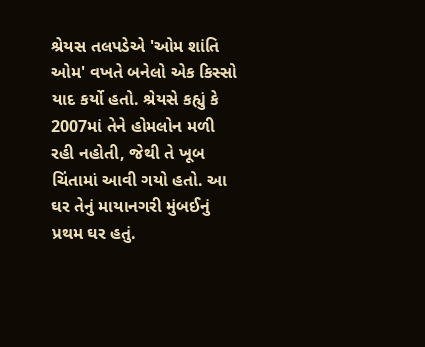શ્રેયસ તલપડેએ 'ઓમ શાંતિ ઓમ' વખતે બનેલો એક કિસ્સો યાદ કર્યો હતો. શ્રેયસે કહ્યું કે 2007માં તેને હોમલોન મળી રહી નહોતી, જેથી તે ખૂબ ચિંતામાં આવી ગયો હતો. આ ઘર તેનું માયાનગરી મુંબઈનું પ્રથમ ઘર હતું.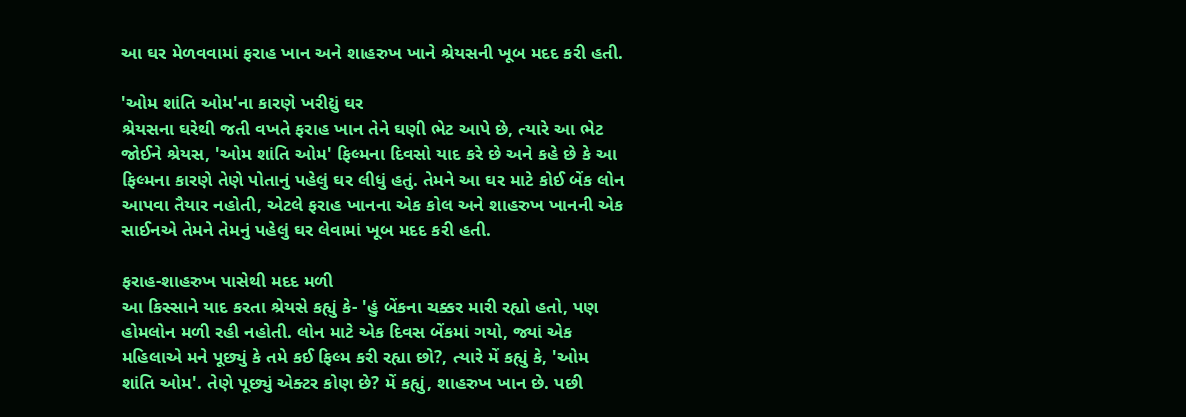આ ઘર મેળવવામાં ફરાહ ખાન અને શાહરુખ ખાને શ્રેયસની ખૂબ મદદ કરી હતી.

'ઓમ શાંતિ ઓમ'ના કારણે ખરીદ્યું ઘર
શ્રેયસના ઘરેથી જતી વખતે ફરાહ ખાન તેને ઘણી ભેટ આપે છે, ત્યારે આ ભેટ જોઈને શ્રેયસ, 'ઓમ શાંતિ ઓમ' ફિલ્મના દિવસો યાદ કરે છે અને કહે છે કે આ ફિલ્મના કારણે તેણે પોતાનું પહેલું ઘર લીધું હતું. તેમને આ ઘર માટે કોઈ બેંક લોન આપવા તૈયાર નહોતી, એટલે ફરાહ ખાનના એક કોલ અને શાહરુખ ખાનની એક સાઈનએ તેમને તેમનું પહેલું ઘર લેવામાં ખૂબ મદદ કરી હતી.

ફરાહ-શાહરુખ પાસેથી મદદ મળી
આ કિસ્સાને યાદ કરતા શ્રેયસે કહ્યું કે- 'હું બેંકના ચક્કર મારી રહ્યો હતો, પણ હોમલોન મળી રહી નહોતી. લોન માટે એક દિવસ બેંકમાં ગયો, જ્યાં એક મહિલાએ મને પૂછ્યું કે તમે કઈ ફિલ્મ કરી રહ્યા છો?, ત્યારે મેં કહ્યું કે, 'ઓમ શાંતિ ઓમ'. તેણે પૂછ્યું એક્ટર કોણ છે? મેં કહ્યું, શાહરુખ ખાન છે. પછી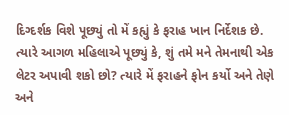દિગ્દર્શક વિશે પૂછ્યું તો મેં કહ્યું કે ફરાહ ખાન નિર્દેશક છે. ત્યારે આગળ મહિલાએ પૂછ્યું કે, શું તમે મને તેમનાથી એક લેટર અપાવી શકો છો? ત્યારે મેં ફરાહને ફોન કર્યો અને તેણે અને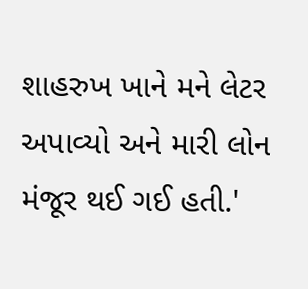શાહરુખ ખાને મને લેટર અપાવ્યો અને મારી લોન મંજૂર થઈ ગઈ હતી.'